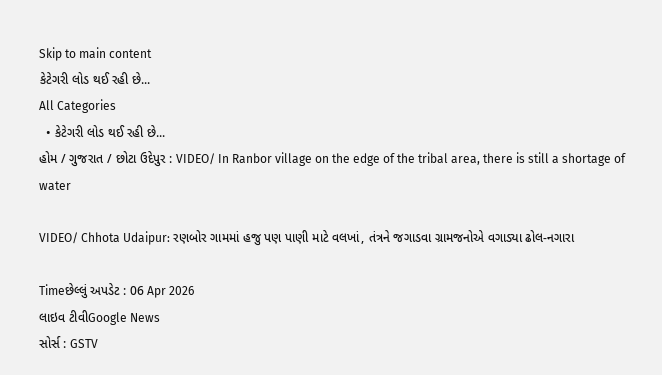Skip to main content
કેટેગરી લોડ થઈ રહી છે...
All Categories
  • કેટેગરી લોડ થઈ રહી છે...
હોમ / ગુજરાત / છોટા ઉદેપુર : VIDEO/ In Ranbor village on the edge of the tribal area, there is still a shortage of water

VIDEO/ Chhota Udaipur: રણબોર ગામમાં હજુ પણ પાણી માટે વલખાં, તંત્રને જગાડવા ગ્રામજનોએ વગાડ્યા ઢોલ-નગારા

Timeછેલ્લું અપડેટ : 06 Apr 2026
લાઇવ ટીવીGoogle News
સોર્સ : GSTV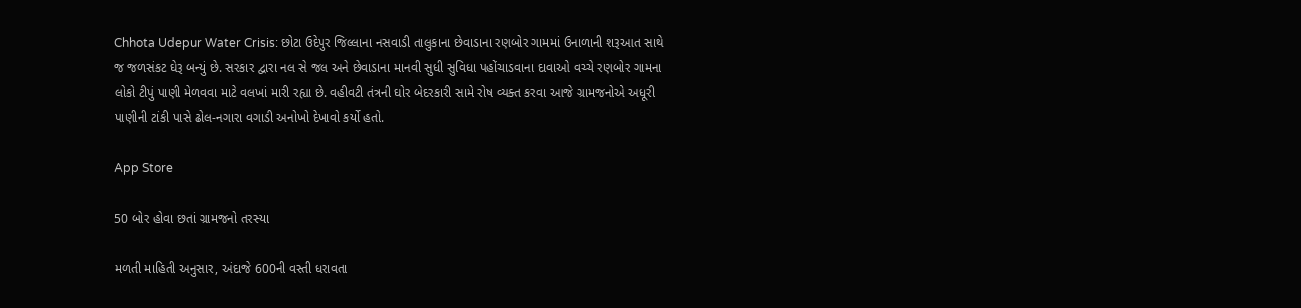Chhota Udepur Water Crisis: છોટા ઉદેપુર જિલ્લાના નસવાડી તાલુકાના છેવાડાના રણબોર ગામમાં ઉનાળાની શરૂઆત સાથે જ જળસંકટ ઘેરૂ બન્યું છે. સરકાર દ્વારા નલ સે જલ અને છેવાડાના માનવી સુધી સુવિધા પહોંચાડવાના દાવાઓ વચ્ચે રણબોર ગામના લોકો ટીપું પાણી મેળવવા માટે વલખાં મારી રહ્યા છે. વહીવટી તંત્રની ઘોર બેદરકારી સામે રોષ વ્યક્ત કરવા આજે ગ્રામજનોએ અધૂરી પાણીની ટાંકી પાસે ઢોલ-નગારા વગાડી અનોખો દેખાવો કર્યો હતો.

App Store

50 બોર હોવા છતાં ગ્રામજનો તરસ્યા

મળતી માહિતી અનુસાર, અંદાજે 600ની વસ્તી ધરાવતા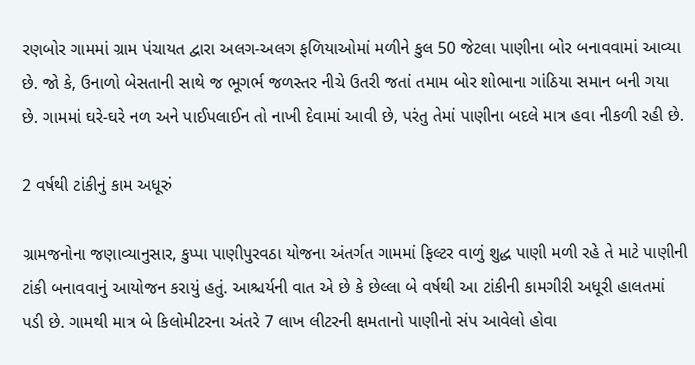રણબોર ગામમાં ગ્રામ પંચાયત દ્વારા અલગ-અલગ ફળિયાઓમાં મળીને કુલ 50 જેટલા પાણીના બોર બનાવવામાં આવ્યા છે. જો કે, ઉનાળો બેસતાની સાથે જ ભૂગર્ભ જળસ્તર નીચે ઉતરી જતાં તમામ બોર શોભાના ગાંઠિયા સમાન બની ગયા છે. ગામમાં ઘરે-ઘરે નળ અને પાઈપલાઈન તો નાખી દેવામાં આવી છે, પરંતુ તેમાં પાણીના બદલે માત્ર હવા નીકળી રહી છે.

2 વર્ષથી ટાંકીનું કામ અધૂરું

ગ્રામજનોના જણાવ્યાનુસાર, કુપ્પા પાણીપુરવઠા યોજના અંતર્ગત ગામમાં ફિલ્ટર વાળું શુદ્ધ પાણી મળી રહે તે માટે પાણીની ટાંકી બનાવવાનું આયોજન કરાયું હતું. આશ્ચર્યની વાત એ છે કે છેલ્લા બે વર્ષથી આ ટાંકીની કામગીરી અધૂરી હાલતમાં પડી છે. ગામથી માત્ર બે કિલોમીટરના અંતરે 7 લાખ લીટરની ક્ષમતાનો પાણીનો સંપ આવેલો હોવા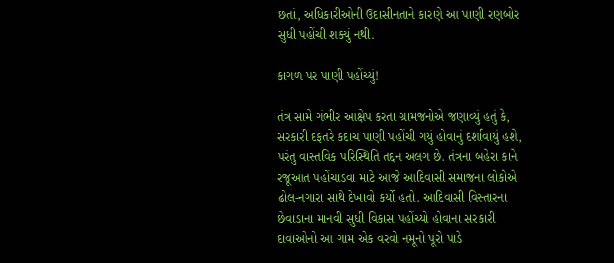છતાં, અધિકારીઓની ઉદાસીનતાને કારણે આ પાણી રણબોર સુધી પહોંચી શક્યું નથી.

કાગળ પર પાણી પહોંચ્યું!

તંત્ર સામે ગંભીર આક્ષેપ કરતા ગ્રામજનોએ જણાવ્યું હતું કે, સરકારી દફતરે કદાચ પાણી પહોંચી ગયું હોવાનું દર્શાવાયું હશે, પરંતુ વાસ્તવિક પરિસ્થિતિ તદ્દન અલગ છે. તંત્રના બહેરા કાને રજૂઆત પહોંચાડવા માટે આજે આદિવાસી સમાજના લોકોએ ઢોલ-નગારા સાથે દેખાવો કર્યો હતો. આદિવાસી વિસ્તારના છેવાડાના માનવી સુધી વિકાસ પહોંચ્યો હોવાના સરકારી દાવાઓનો આ ગામ એક વરવો નમૂનો પૂરો પાડે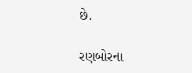છે.

રણબોરના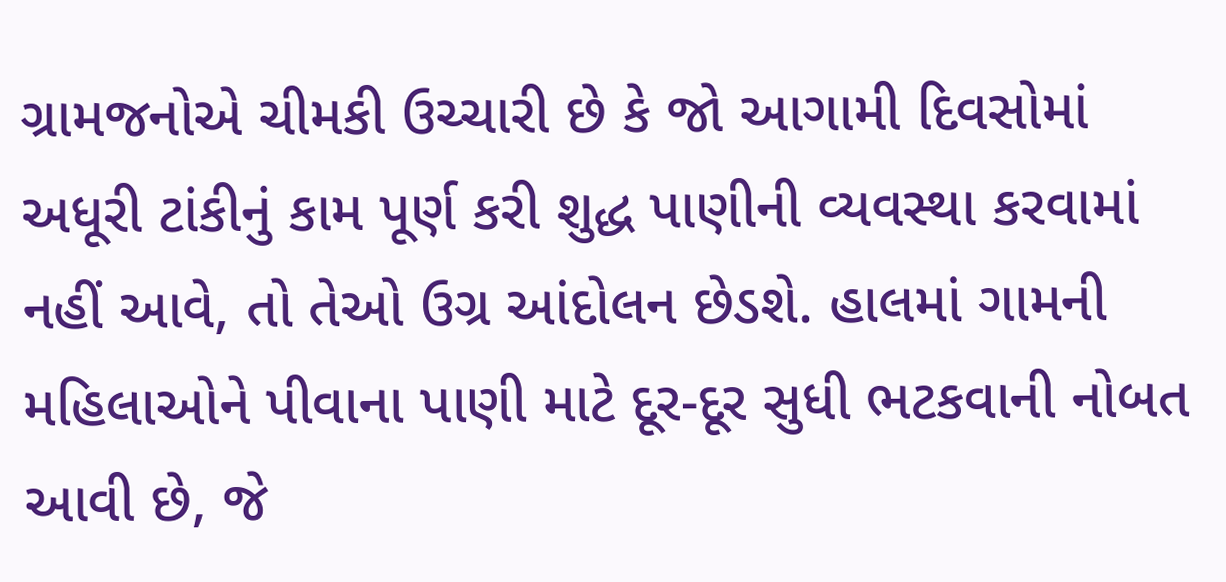ગ્રામજનોએ ચીમકી ઉચ્ચારી છે કે જો આગામી દિવસોમાં અધૂરી ટાંકીનું કામ પૂર્ણ કરી શુદ્ધ પાણીની વ્યવસ્થા કરવામાં નહીં આવે, તો તેઓ ઉગ્ર આંદોલન છેડશે. હાલમાં ગામની મહિલાઓને પીવાના પાણી માટે દૂર-દૂર સુધી ભટકવાની નોબત આવી છે, જે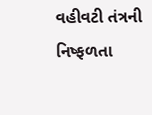વહીવટી તંત્રની નિષ્ફળતા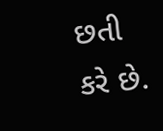છતી કરે છે.